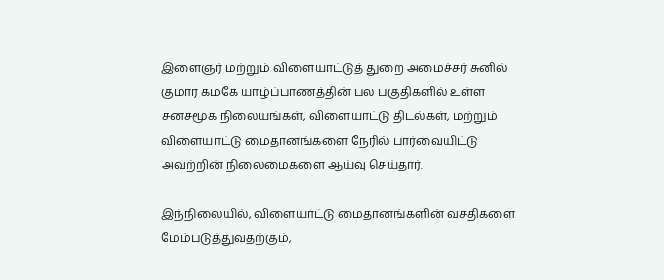இளைஞர் மற்றும் விளையாட்டுத் துறை அமைச்சர் சுனில் குமார கமகே யாழ்ப்பாணத்தின் பல பகுதிகளில் உள்ள சனசமூக நிலையங்கள், விளையாட்டு திடல்கள், மற்றும் விளையாட்டு மைதானங்களை நேரில் பார்வையிட்டு அவற்றின் நிலைமைகளை ஆய்வு செய்தார்.

இந்நிலையில், விளையாட்டு மைதானங்களின் வசதிகளை மேம்படுத்துவதற்கும்,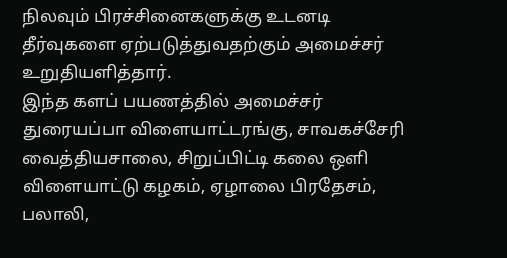நிலவும் பிரச்சினைகளுக்கு உடனடி தீர்வுகளை ஏற்படுத்துவதற்கும் அமைச்சர் உறுதியளித்தார்.
இந்த களப் பயணத்தில் அமைச்சர் துரையப்பா விளையாட்டரங்கு, சாவகச்சேரி வைத்தியசாலை, சிறுப்பிட்டி கலை ஒளி விளையாட்டு கழகம், ஏழாலை பிரதேசம், பலாலி,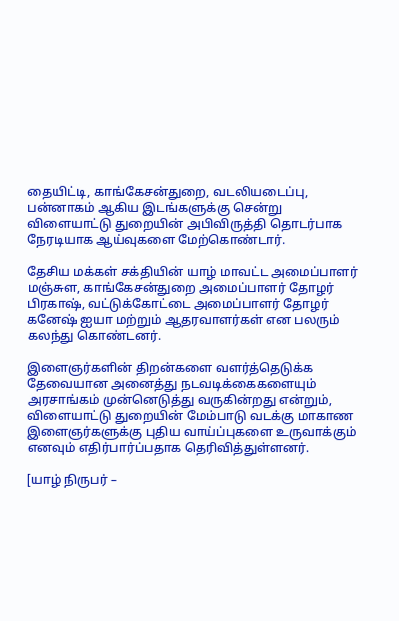தையிட்டி, காங்கேசன்துறை, வடலியடைப்பு, பன்னாகம் ஆகிய இடங்களுக்கு சென்று விளையாட்டு துறையின் அபிவிருத்தி தொடர்பாக நேரடியாக ஆய்வுகளை மேற்கொண்டார்.

தேசிய மக்கள் சக்தியின் யாழ் மாவட்ட அமைப்பாளர் மஞ்சுள, காங்கேசன்துறை அமைப்பாளர் தோழர் பிரகாஷ், வட்டுக்கோட்டை அமைப்பாளர் தோழர் கனேஷ் ஐயா மற்றும் ஆதரவாளர்கள் என பலரும் கலந்து கொண்டனர்.

இளைஞர்களின் திறன்களை வளர்த்தெடுக்க தேவையான அனைத்து நடவடிக்கைகளையும் அரசாங்கம் முன்னெடுத்து வருகின்றது என்றும், விளையாட்டு துறையின் மேம்பாடு வடக்கு மாகாண இளைஞர்களுக்கு புதிய வாய்ப்புகளை உருவாக்கும் எனவும் எதிர்பார்ப்பதாக தெரிவித்துள்ளனர்.

[யாழ் நிருபர் –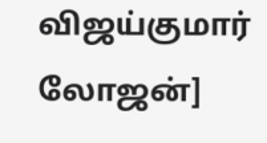விஜய்குமார் லோஜன்]